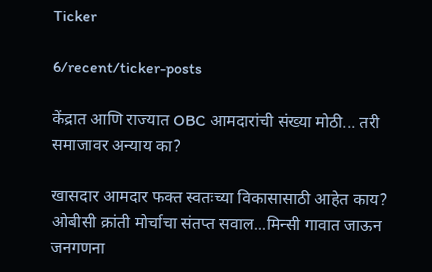Ticker

6/recent/ticker-posts

केंद्रात आणि राज्यात OBC आमदारांची संख्या मोठी... तरी समाजावर अन्याय का?

खासदार आमदार फक्त स्वतःच्या विकासासाठी आहेत काय? ओबीसी क्रांती मोर्चाचा संतप्त सवाल...मिन्सी गावात जाऊन जनगणना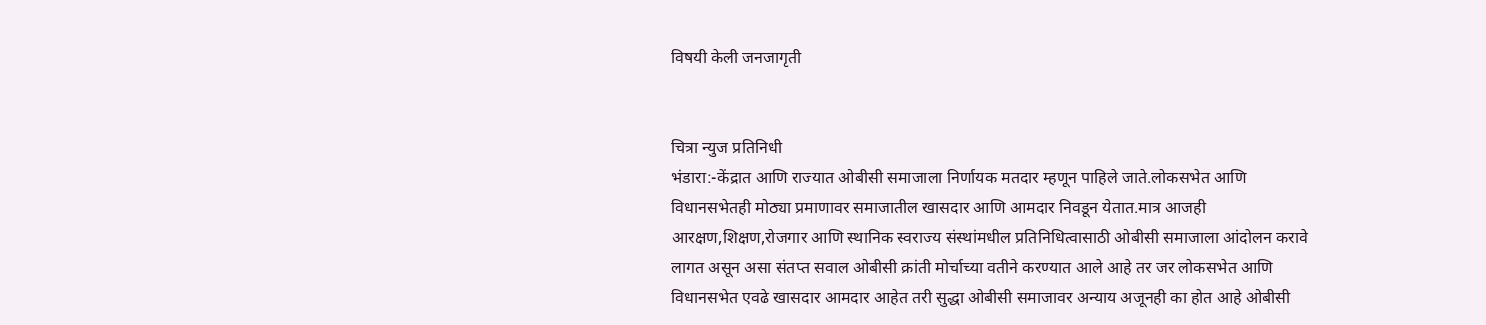विषयी केली जनजागृती


चित्रा न्युज प्रतिनिधी
भंडारा:-केंद्रात आणि राज्यात ओबीसी समाजाला निर्णायक मतदार म्हणून पाहिले जाते.लोकसभेत आणि विधानसभेतही मोठ्या प्रमाणावर समाजातील खासदार आणि आमदार निवडून येतात.मात्र आजही आरक्षण,शिक्षण,रोजगार आणि स्थानिक स्वराज्य संस्थांमधील प्रतिनिधित्वासाठी ओबीसी समाजाला आंदोलन करावे लागत असून असा संतप्त सवाल ओबीसी क्रांती मोर्चाच्या वतीने करण्यात आले आहे तर जर लोकसभेत आणि विधानसभेत एवढे खासदार आमदार आहेत तरी सुद्धा ओबीसी समाजावर अन्याय अजूनही का होत आहे ओबीसी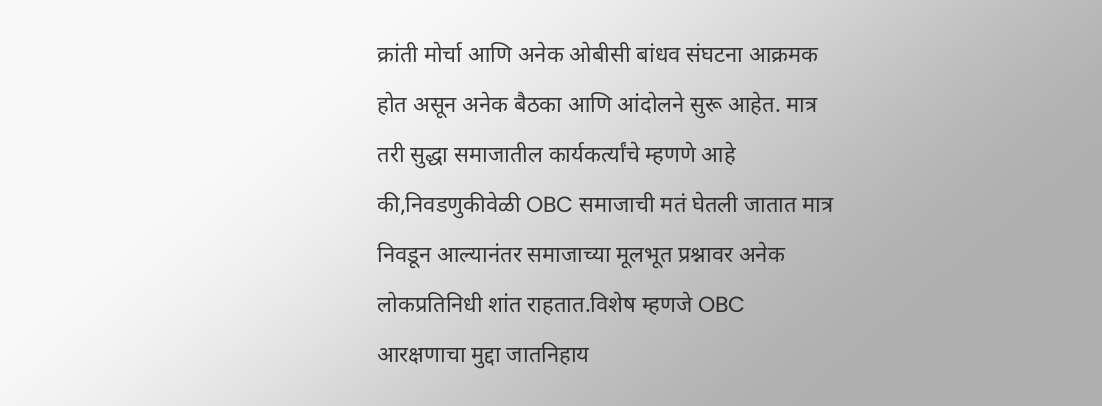क्रांती मोर्चा आणि अनेक ओबीसी बांधव संघटना आक्रमक होत असून अनेक बैठका आणि आंदोलने सुरू आहेत. मात्र तरी सुद्धा समाजातील कार्यकर्त्यांचे म्हणणे आहे की,निवडणुकीवेळी OBC समाजाची मतं घेतली जातात मात्र निवडून आल्यानंतर समाजाच्या मूलभूत प्रश्नावर अनेक लोकप्रतिनिधी शांत राहतात.विशेष म्हणजे OBC आरक्षणाचा मुद्दा जातनिहाय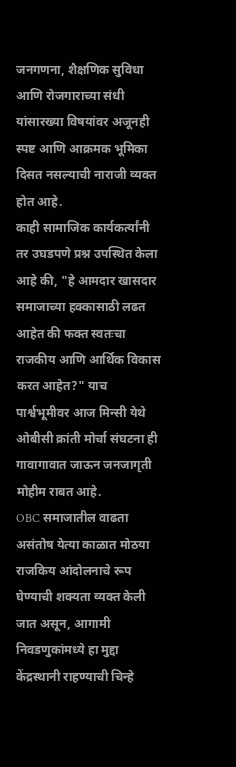जनगणना, शैक्षणिक सुविधा आणि रोजगाराच्या संधी यांसारख्या विषयांवर अजूनही स्पष्ट आणि आक्रमक भूमिका दिसत नसल्याची नाराजी व्यक्त होत आहे.
काही सामाजिक कार्यकर्त्यांनी तर उघडपणे प्रश्न उपस्थित केला आहे की, "हे आमदार खासदार समाजाच्या हक्कासाठी लढत आहेत की फक्त स्वतःचा राजकीय आणि आर्थिक विकास करत आहेत?" याच पार्श्वभूमीवर आज मिन्सी येथे ओबीसी क्रांती मोर्चा संघटना ही गावागावात जाऊन जनजागृती मोहीम राबत आहे.
OBC समाजातील वाढता असंतोष येत्या काळात मोठया राजकिय आंदोलनाचे रूप घेण्याची शक्यता व्यक्त केली जात असून, आगामी निवडणुकांमध्ये हा मुद्दा केंद्रस्थानी राहण्याची चिन्हे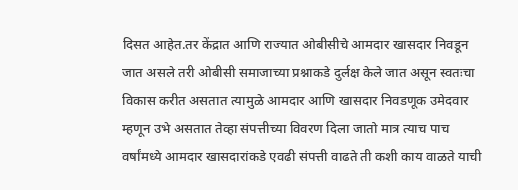दिसत आहेत.तर केंद्रात आणि राज्यात ओबीसीचे आमदार खासदार निवडून जात असले तरी ओबीसी समाजाच्या प्रश्नाकडे दुर्लक्ष केले जात असून स्वतःचा विकास करीत असतात त्यामुळे आमदार आणि खासदार निवडणूक उमेदवार म्हणून उभे असतात तेव्हा संपत्तीच्या विवरण दिला जातो मात्र त्याच पाच वर्षांमध्ये आमदार खासदारांकडे एवढी संपत्ती वाढते ती कशी काय वाळते याची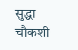सुद्धा चौकशी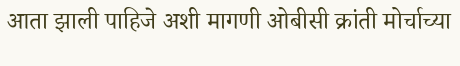आता झाली पाहिजे अशी मागणी ओबीसी क्रांती मोर्चाच्या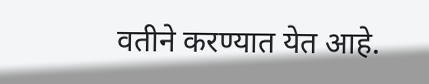वतीने करण्यात येत आहे.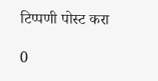टिप्पणी पोस्ट करा

0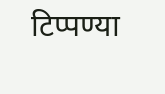टिप्पण्या